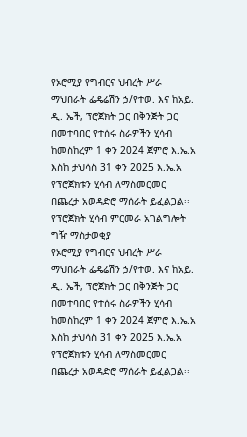የኦሮሚያ የግብርና ህብረት ሥራ ማህበራት ፌዴሬሽን ኃ/የተወ. እና ከአይ. ዲ. ኤች, ፕሮጀክት ጋር በቅንጅት ጋር በመተባበር የተሰሩ ስራዎችን ሂሳብ ከመስከረም 1 ቀን 2024 ጀምሮ እ.ኤ.አ እስከ ታህሳስ 31 ቀን 2025 እ.ኤ.አ የፕሮጀክቱን ሂሳብ ለማስመርመር በጨረታ አወዳድሮ ማሰራት ይፈልጋል፡፡
የፕሮጀክት ሂሳብ ምርመራ አገልግሎት ግዥ ማስታወቂያ
የኦሮሚያ የግብርና ህብረት ሥራ ማህበራት ፌዴሬሽን ኃ/የተወ. እና ከአይ. ዲ. ኤች, ፕሮጀክት ጋር በቅንጅት ጋር በመተባበር የተሰሩ ስራዎችን ሂሳብ ከመስከረም 1 ቀን 2024 ጀምሮ እ.ኤ.አ እስከ ታህሳስ 31 ቀን 2025 እ.ኤ.አ የፕሮጀክቱን ሂሳብ ለማስመርመር በጨረታ አወዳድሮ ማሰራት ይፈልጋል፡፡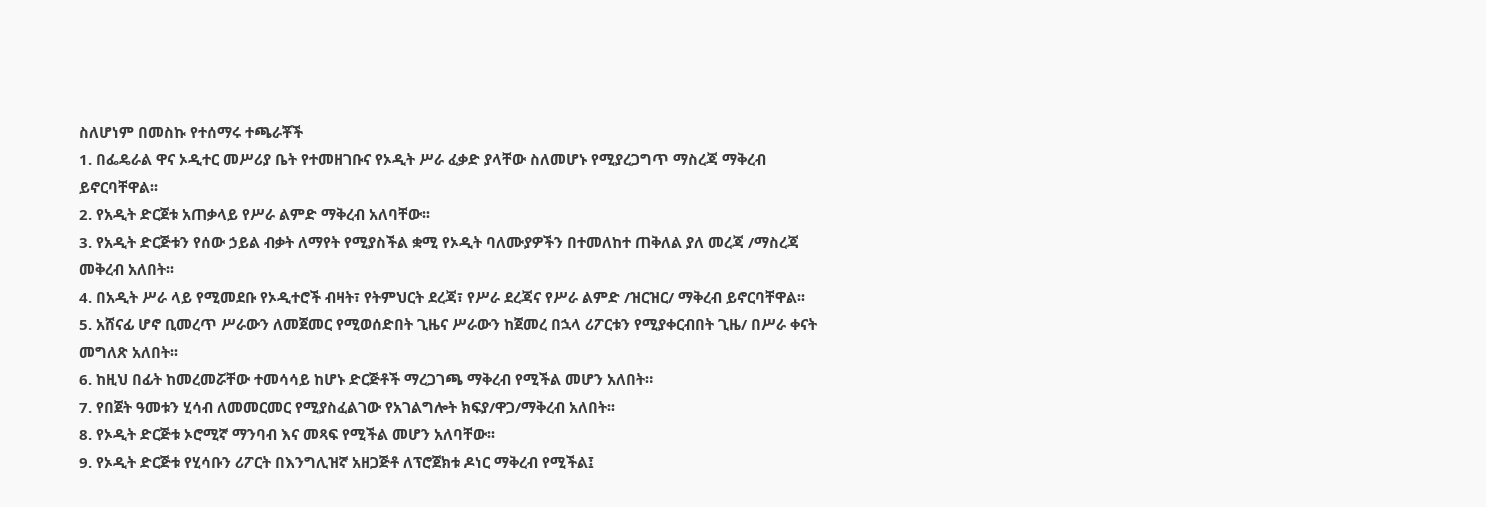ስለሆነም በመስኩ የተሰማሩ ተጫራቾች
1. በፌዴራል ዋና ኦዲተር መሥሪያ ቤት የተመዘገቡና የኦዲት ሥራ ፈቃድ ያላቸው ስለመሆኑ የሚያረጋግጥ ማስረጃ ማቅረብ ይኖርባቸዋል፡፡
2. የአዲት ድርጀቱ አጠቃላይ የሥራ ልምድ ማቅረብ አለባቸው፡፡
3. የአዲት ድርጅቱን የሰው ኃይል ብቃት ለማየት የሚያስችል ቋሚ የኦዲት ባለሙያዎችን በተመለከተ ጠቅለል ያለ መረጃ /ማስረጃ መቅረብ አለበት፡፡
4. በአዲት ሥራ ላይ የሚመደቡ የኦዲተሮች ብዛት፣ የትምህርት ደረጃ፣ የሥራ ደረጃና የሥራ ልምድ /ዝርዝር/ ማቅረብ ይኖርባቸዋል፡፡
5. አሸናፊ ሆኖ ቢመረጥ ሥራውን ለመጀመር የሚወሰድበት ጊዜና ሥራውን ከጀመረ በኋላ ሪፖርቱን የሚያቀርብበት ጊዜ/ በሥራ ቀናት መግለጽ አለበት፡፡
6. ከዚህ በፊት ከመረመሯቸው ተመሳሳይ ከሆኑ ድርጅቶች ማረጋገጫ ማቅረብ የሚችል መሆን አለበት።
7. የበጀት ዓመቱን ሂሳብ ለመመርመር የሚያስፈልገው የአገልግሎት ክፍያ/ዋጋ/ማቅረብ አለበት፡፡
8. የኦዲት ድርጅቱ ኦሮሚኛ ማንባብ እና መጻፍ የሚችል መሆን አለባቸው፡፡
9. የኦዲት ድርጅቱ የሂሳቡን ሪፖርት በእንግሊዝኛ አዘጋጅቶ ለፕሮጀክቱ ዶነር ማቅረብ የሚችል፤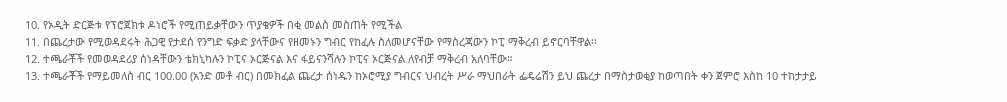10. የኦዲት ድርጅቱ የፕሮጀክቱ ዶነሮች የሚጠይቃቸውን ጥያቄዎች በቂ መልስ መስጠት የሚችል
11. በጨረታው የሚወዳደሩት ሕጋዊ የታደሰ የንግድ ፍቃድ ያላቸውና የዘመኑን ግብር የከፈሉ ስለመሆናቸው የማስረጃውን ኮፒ ማቅረብ ይኖርባቸዋል፡፡
12. ተጫራቾች የመወዳደሪያ ሰነዳቸውን ቴክኒካሉን ኮፒና ኦርጅናል እና ፋይናንሻሉን ኮፒና ኦርጅናል ለየብቻ ማቅረብ አለባቸው።
13. ተጫራቾች የማይመለስ ብር 100.00 (አንድ መቶ ብር) በመክፈል ጨረታ ሰነዱን ከኦሮሚያ ግብርና ህብረት ሥራ ማህበራት ፌዴሬሽን ይህ ጨረታ በማስታወቂያ ከወጣበት ቀን ጀምሮ እስከ 10 ተከታታይ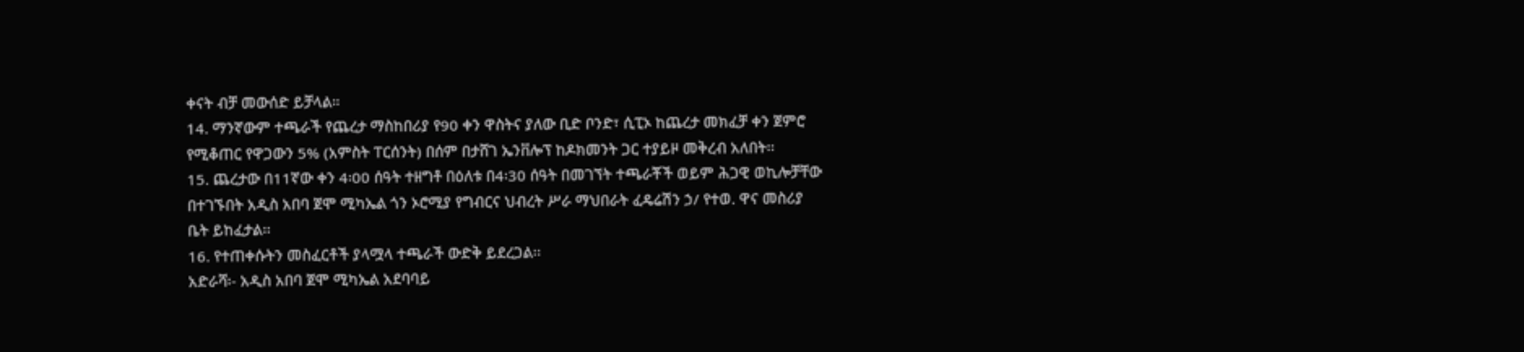ቀናት ብቻ መውሰድ ይቻላል።
14. ማንኛውም ተጫራች የጨረታ ማስከበሪያ የ90 ቀን ዋስትና ያለው ቢድ ቦንድ፣ ሲፒኦ ከጨረታ መክፈቻ ቀን ጀምሮ የሚቆጠር የዋጋውን 5% (አምስት ፐርሰንት) በሰም በታሸገ ኤንቨሎፕ ከዶክመንት ጋር ተያይዞ መቅረብ አለበት፡፡
15. ጨረታው በ11ኛው ቀን 4፡00 ሰዓት ተዘግቶ በዕለቱ በ4፡30 ሰዓት በመገኘት ተጫራቾች ወይም ሕጋዊ ወኪሎቻቸው በተገኙበት አዲስ አበባ ጀሞ ሚካኤል ጎን ኦሮሚያ የግብርና ህብረት ሥራ ማህበራት ፈዴሬሽን ኃ/ የተወ. ዋና መስሪያ ቤት ይከፈታል፡፡
16. የተጠቀሱትን መስፈርቶች ያላሟላ ተጫራች ውድቅ ይደረጋል፡፡
አድራሻ፡- አዲስ አበባ ጀሞ ሚካኤል አደባባይ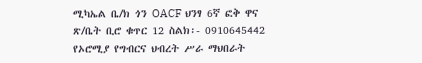ሚካኤል ቤ/ክ ጎን OACF ህንፃ 6ኛ ፎቅ ዋና ጽ/ቤት ቢሮ ቁጥር 12 ስልክ፡- 0910645442
የኦሮሚያ የግብርና ህብረት ሥራ ማህበራት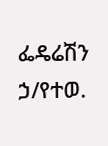ፌዴሬሽን ኃ/የተወ.